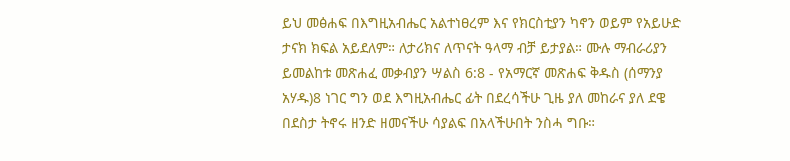ይህ መፅሐፍ በእግዚአብሔር አልተነፀረም እና የክርስቲያን ካኖን ወይም የአይሁድ ታናክ ክፍል አይደለም። ለታሪክና ለጥናት ዓላማ ብቻ ይታያል። ሙሉ ማብራሪያን ይመልከቱ መጽሐፈ መቃብያን ሣልስ 6:8 - የአማርኛ መጽሐፍ ቅዱስ (ሰማንያ አሃዱ)8 ነገር ግን ወደ እግዚአብሔር ፊት በደረሳችሁ ጊዜ ያለ መከራና ያለ ደዌ በደስታ ትኖሩ ዘንድ ዘመናችሁ ሳያልፍ በአላችሁበት ንስሓ ግቡ።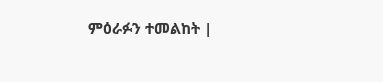ምዕራፉን ተመልከት |